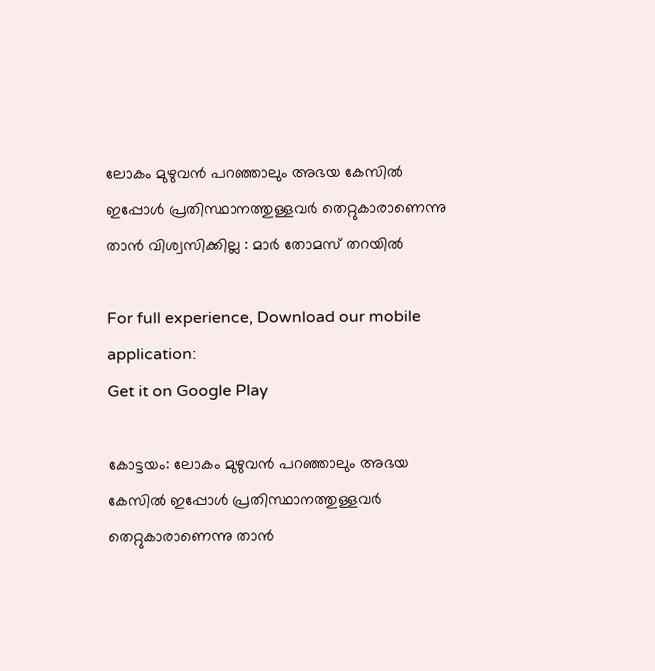ലോകം മുഴുവന്‍ പറഞ്ഞാലും അഭയ കേസില്‍ ഇപ്പോള്‍ പ്രതിസ്ഥാനത്തുള്ളവര്‍ തെറ്റുകാരാണെന്നു താന്‍ വിശ്വസിക്കില്ല : മാര്‍ തോമസ് തറയില്‍

For full experience, Download our mobile application:
Get it on Google Play

കോട്ടയം: ലോകം മുഴുവന്‍ പറഞ്ഞാലും അഭയ കേസില്‍ ഇപ്പോള്‍ പ്രതിസ്ഥാനത്തുള്ളവര്‍ തെറ്റുകാരാണെന്നു താന്‍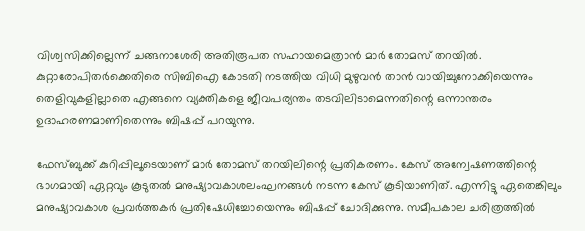വിശ്വസിക്കില്ലെന്ന് ചങ്ങനാശേരി അതിരൂപത സഹായമെത്രാന്‍ മാര്‍ തോമസ് തറയില്‍. കുറ്റാരോപിതര്‍ക്കെതിരെ സിബിഐ കോടതി നടത്തിയ വിധി മുഴുവന്‍ താന്‍ വായിച്ചുനോക്കിയെന്നും തെളിവുകളില്ലാതെ എങ്ങനെ വ്യക്തികളെ ജീവപര്യന്തം തടവിലിടാമെന്നതിന്റെ ഒന്നാന്തരം ഉദാഹരണമാണിതെന്നും ബിഷപ്പ് പറയുന്നു.

ഫേസ്ബുക്ക് കുറിപ്പിലൂടെയാണ് മാര്‍ തോമസ് തറയിലിന്റെ പ്രതികരണം. കേസ് അന്വേഷണത്തിന്റെ ഭാഗമായി ഏറ്റവും കൂടുതല്‍ മനുഷ്യാവകാശലംഘനങ്ങള്‍ നടന്ന കേസ് കൂടിയാണിത്. എന്നിട്ടു ഏതെങ്കിലും മനുഷ്യാവകാശ പ്രവര്‍ത്തകര്‍ പ്രതിഷേധിച്ചോയെന്നും ബിഷപ്പ് ചോദിക്കുന്നു. സമീപകാല ചരിത്രത്തില്‍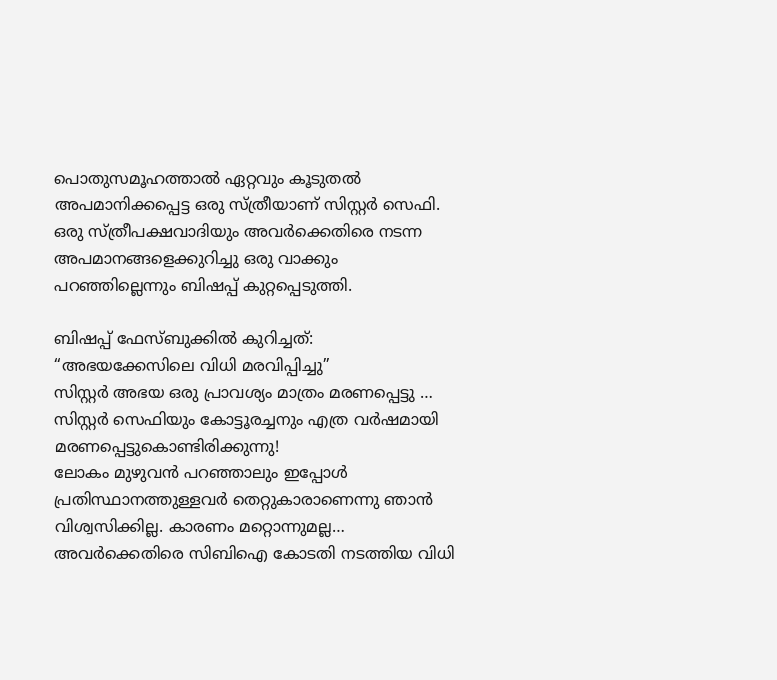പൊതുസമൂഹത്താല്‍ ഏറ്റവും കൂടുതല്‍ അപമാനിക്കപ്പെട്ട ഒരു സ്ത്രീയാണ് സിസ്റ്റർ സെഫി. ഒരു സ്ത്രീപക്ഷവാദിയും അവര്‍ക്കെതിരെ നടന്ന അപമാനങ്ങളെക്കുറിച്ചു ഒരു വാക്കും പറഞ്ഞില്ലെന്നും ബിഷപ്പ് കുറ്റപ്പെടുത്തി.

ബിഷപ്പ് ഫേസ്ബുക്കില്‍ കുറിച്ചത്:
“അഭയക്കേസിലെ വിധി മരവിപ്പിച്ചു”
സിസ്റ്റർ അഭയ ഒരു പ്രാവശ്യം മാത്രം മരണപ്പെട്ടു … സിസ്റ്റർ സെഫിയും കോട്ടൂരച്ചനും എത്ര വര്‍ഷമായി മരണപ്പെട്ടുകൊണ്ടിരിക്കുന്നു!
ലോകം മുഴുവന്‍ പറഞ്ഞാലും ഇപ്പോള്‍ പ്രതിസ്ഥാനത്തുള്ളവര്‍ തെറ്റുകാരാണെന്നു ഞാന്‍ വിശ്വസിക്കില്ല. കാരണം മറ്റൊന്നുമല്ല… അവര്‍ക്കെതിരെ സിബിഐ കോടതി നടത്തിയ വിധി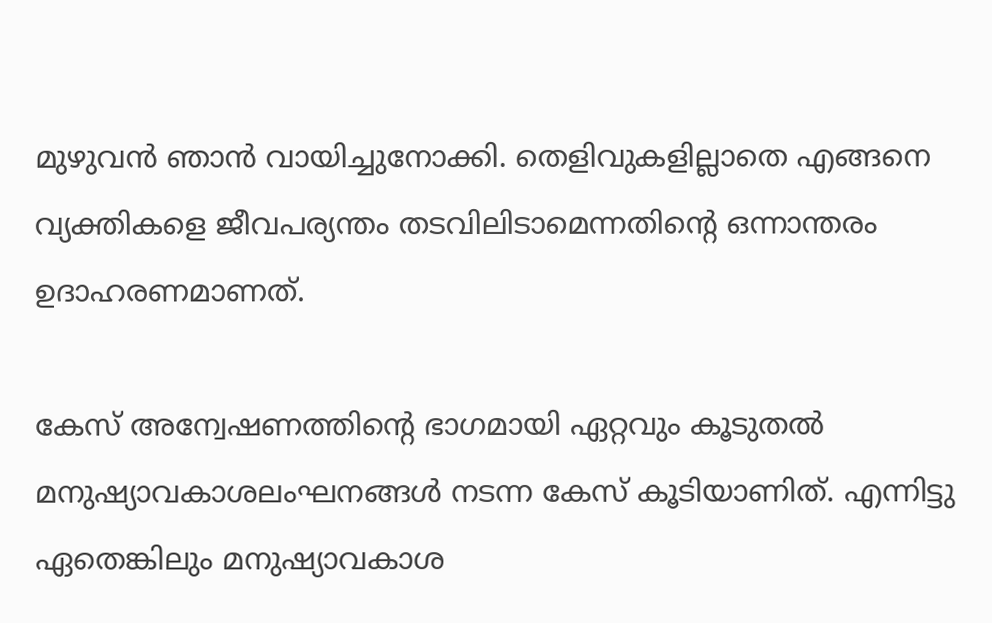മുഴുവന്‍ ഞാന്‍ വായിച്ചുനോക്കി. തെളിവുകളില്ലാതെ എങ്ങനെ വ്യക്തികളെ ജീവപര്യന്തം തടവിലിടാമെന്നതിന്റെ ഒന്നാന്തരം ഉദാഹരണമാണത്.

കേസ് അന്വേഷണത്തിന്റെ ഭാഗമായി ഏറ്റവും കൂടുതല്‍ മനുഷ്യാവകാശലംഘനങ്ങള്‍ നടന്ന കേസ് കൂടിയാണിത്. എന്നിട്ടു ഏതെങ്കിലും മനുഷ്യാവകാശ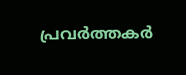പ്രവര്‍ത്തകര്‍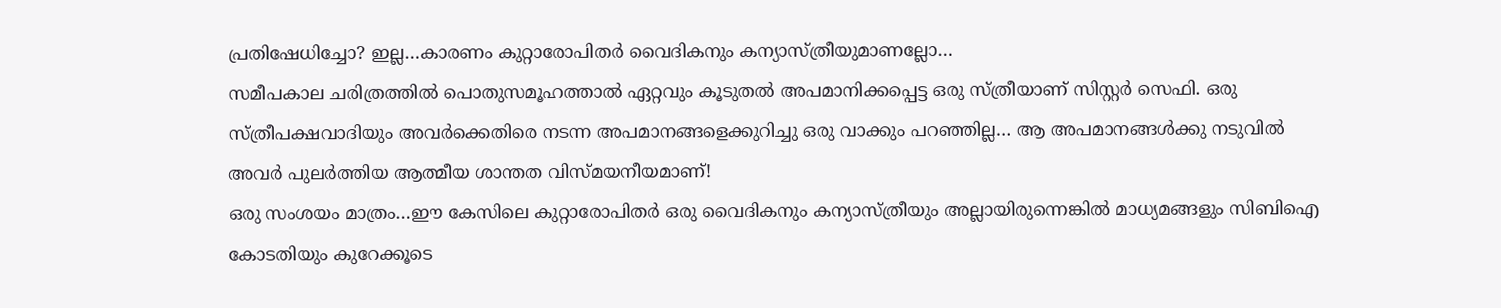പ്രതിഷേധിച്ചോ? ഇല്ല…കാരണം കുറ്റാരോപിതര്‍ വൈദികനും കന്യാസ്ത്രീയുമാണല്ലോ…
സമീപകാല ചരിത്രത്തില്‍ പൊതുസമൂഹത്താല്‍ ഏറ്റവും കൂടുതല്‍ അപമാനിക്കപ്പെട്ട ഒരു സ്ത്രീയാണ് സിസ്റ്റർ സെഫി. ഒരു സ്ത്രീപക്ഷവാദിയും അവര്‍ക്കെതിരെ നടന്ന അപമാനങ്ങളെക്കുറിച്ചു ഒരു വാക്കും പറഞ്ഞില്ല… ആ അപമാനങ്ങള്‍ക്കു നടുവില്‍ അവര്‍ പുലര്‍ത്തിയ ആത്മീയ ശാന്തത വിസ്മയനീയമാണ്!
ഒരു സംശയം മാത്രം…ഈ കേസിലെ കുറ്റാരോപിതര്‍ ഒരു വൈദികനും കന്യാസ്ത്രീയും അല്ലായിരുന്നെങ്കില്‍ മാധ്യമങ്ങളും സിബിഐ കോടതിയും കുറേക്കൂടെ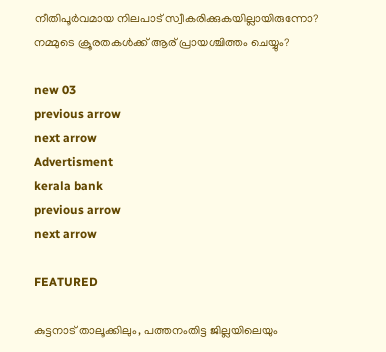നീതിപൂര്‍വമായ നിലപാട് സ്വീകരിക്കുകയില്ലായിരുന്നോ?
നമ്മുടെ ക്രൂരതകള്‍ക്ക് ആര് പ്രായശ്ചിത്തം ചെയ്യും?

new 03
previous arrow
next arrow
Advertisment
kerala bank
previous arrow
next arrow

FEATURED

കുട്ടനാട് താലൂക്കിലും, പത്തനംതിട്ട ജില്ലയിലെയും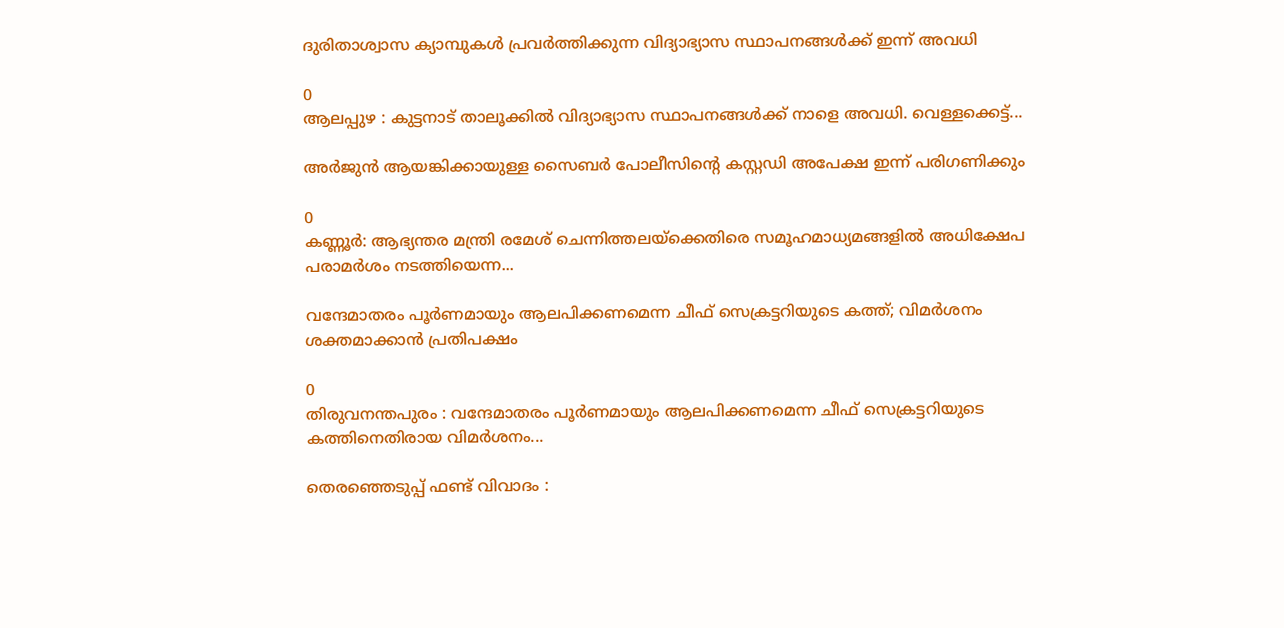ദുരിതാശ്വാസ ക്യാമ്പുകൾ പ്രവർത്തിക്കുന്ന വിദ്യാഭ്യാസ സ്ഥാപനങ്ങൾക്ക് ഇന്ന് അവധി

0
ആലപ്പുഴ : കുട്ടനാട് താലൂക്കിൽ വിദ്യാഭ്യാസ സ്ഥാപനങ്ങൾക്ക് നാളെ അവധി. വെള്ളക്കെട്ട്...

അർജുൻ ആയങ്കിക്കായുള്ള സൈബർ പോലീസിന്റെ കസ്റ്റഡി അപേക്ഷ ഇന്ന് പരിഗണിക്കും

0
കണ്ണൂർ: ആഭ്യന്തര മന്ത്രി രമേശ് ചെന്നിത്തലയ്ക്കെതിരെ സമൂഹമാധ്യമങ്ങളിൽ അധിക്ഷേപ പരാമർശം നടത്തിയെന്ന...

വന്ദേമാതരം പൂര്‍ണമായും ആലപിക്കണമെന്ന ചീഫ് സെക്രട്ടറിയുടെ കത്ത്; വിമര്‍ശനം ശക്തമാക്കാന്‍ പ്രതിപക്ഷം

0
തിരുവനന്തപുരം : വന്ദേമാതരം പൂര്‍ണമായും ആലപിക്കണമെന്ന ചീഫ് സെക്രട്ടറിയുടെ കത്തിനെതിരായ വിമര്‍ശനം...

തെരഞ്ഞെടുപ്പ് ഫണ്ട് വിവാദം :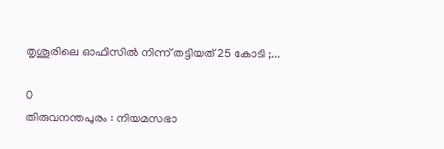തൃശൂരിലെ ഓഫിസിൽ നിന്ന് തട്ടിയത് 25 കോടി ;...

0
തിരുവനന്തപുരം : നിയമസഭാ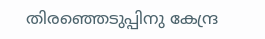തിരഞ്ഞെടുപ്പിനു കേന്ദ്ര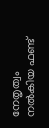നേതൃത്വം നൽകിയ ഫണ്ട്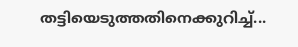തട്ടിയെടുത്തതിനെക്കുറിച്ച്...